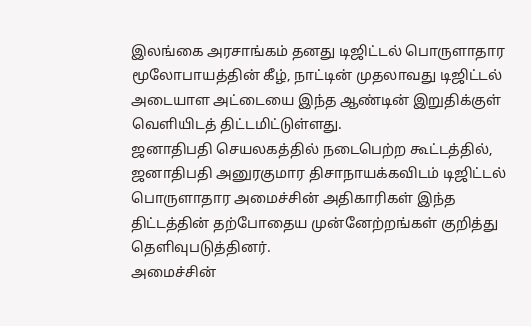இலங்கை அரசாங்கம் தனது டிஜிட்டல் பொருளாதார மூலோபாயத்தின் கீழ், நாட்டின் முதலாவது டிஜிட்டல் அடையாள அட்டையை இந்த ஆண்டின் இறுதிக்குள் வெளியிடத் திட்டமிட்டுள்ளது.
ஜனாதிபதி செயலகத்தில் நடைபெற்ற கூட்டத்தில், ஜனாதிபதி அனுரகுமார திசாநாயக்கவிடம் டிஜிட்டல் பொருளாதார அமைச்சின் அதிகாரிகள் இந்த திட்டத்தின் தற்போதைய முன்னேற்றங்கள் குறித்து தெளிவுபடுத்தினர்.
அமைச்சின்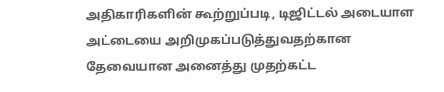அதிகாரிகளின் கூற்றுப்படி, டிஜிட்டல் அடையாள அட்டையை அறிமுகப்படுத்துவதற்கான தேவையான அனைத்து முதற்கட்ட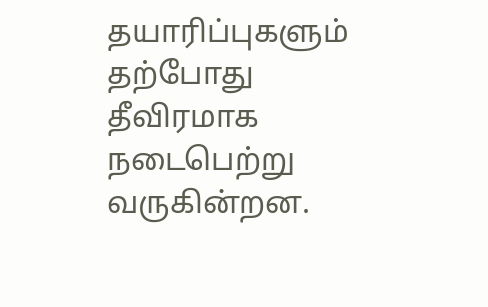தயாரிப்புகளும் தற்போது தீவிரமாக நடைபெற்று வருகின்றன.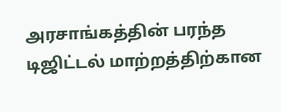அரசாங்கத்தின் பரந்த டிஜிட்டல் மாற்றத்திற்கான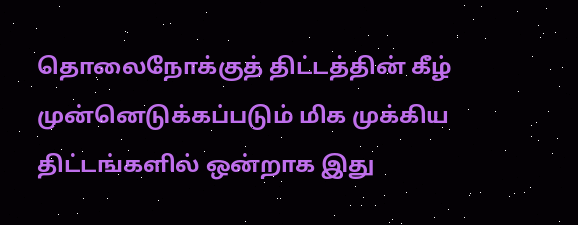தொலைநோக்குத் திட்டத்தின் கீழ் முன்னெடுக்கப்படும் மிக முக்கிய திட்டங்களில் ஒன்றாக இது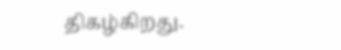திகழ்கிறது.